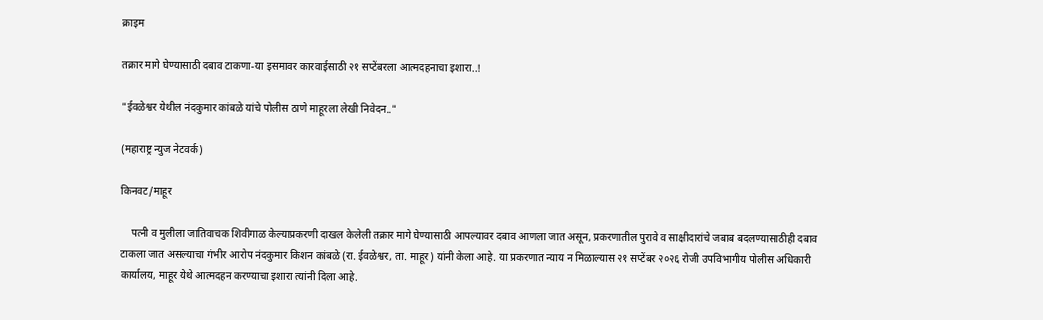क्राइम

तक्रार मागे घेण्यासाठी दबाव टाकणा-या इसमावर कारवाईसाठी २१ सप्टेंबरला आत्मदहनाचा इशारा..!

"ईवळेश्वर येथील नंदकुमार कांबळे यांचे पोलीस ठाणे माहूरला लेखी निवेदन.."

(महाराष्ट्र न्युज नेटवर्क)

किनवट/माहूर

    पत्नी व मुलीला जातिवाचक शिवीगाळ केल्याप्रकरणी दाखल केलेली तक्रार मागे घेण्यासाठी आपल्यावर दबाव आणला जात असून, प्रकरणातील पुरावे व साक्षीदारांचे जबाब बदलण्यासाठीही दबाव टाकला जात असल्याचा गंभीर आरोप नंदकुमार किशन कांबळे (रा. ईवळेश्वर, ता. माहूर) यांनी केला आहे. या प्रकरणात न्याय न मिळाल्यास २१ सप्टेंबर २०२६ रोजी उपविभागीय पोलीस अधिकारी कार्यालय, माहूर येथे आत्मदहन करण्याचा इशारा त्यांनी दिला आहे.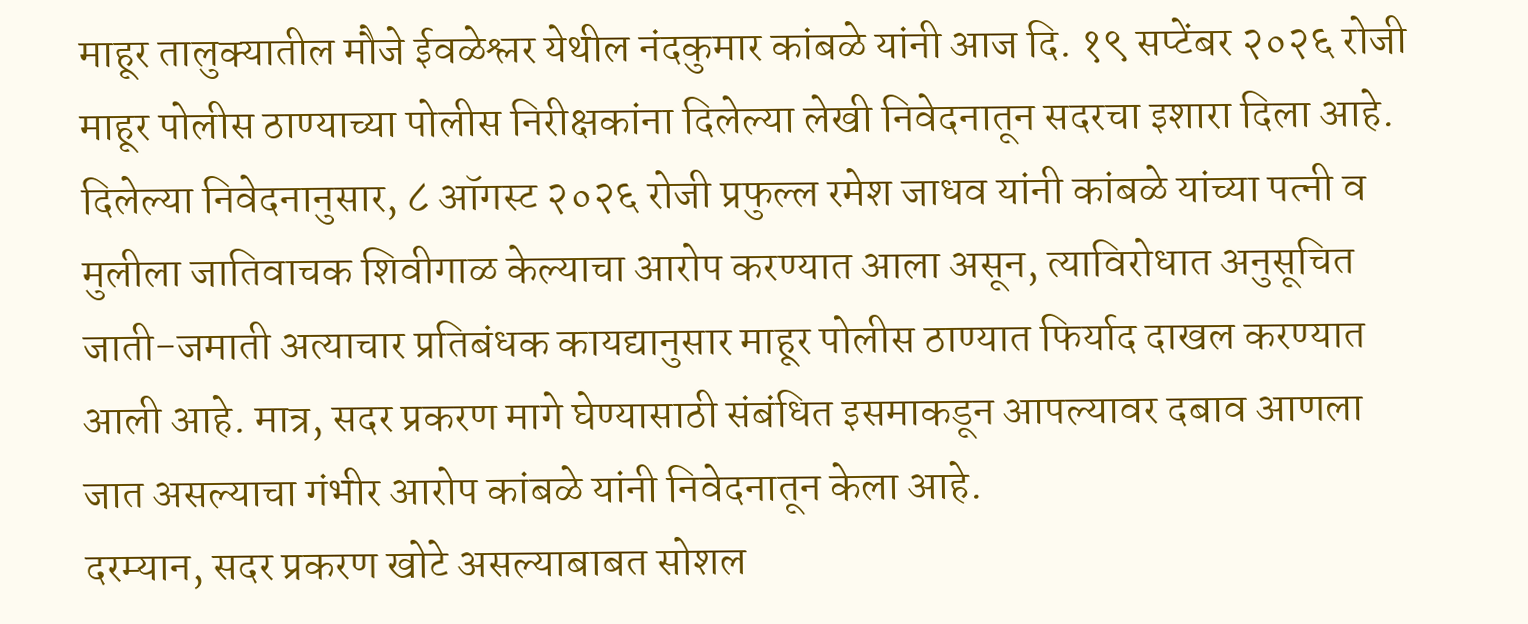माहूर तालुक्यातील मौजे ईवळेश्लर येथील नंदकुमार कांबळे यांनी आज दि. १९ सप्टेंबर २०२६ रोजी माहूर पोलीस ठाण्याच्या पोलीस निरीक्षकांना दिलेल्या लेखी निवेदनातून सदरचा इशारा दिला आहे. दिलेल्या निवेदनानुसार, ८ ऑगस्ट २०२६ रोजी प्रफुल्ल रमेश जाधव यांनी कांबळे यांच्या पत्नी व मुलीला जातिवाचक शिवीगाळ केल्याचा आरोप करण्यात आला असून, त्याविरोधात अनुसूचित जाती-जमाती अत्याचार प्रतिबंधक कायद्यानुसार माहूर पोलीस ठाण्यात फिर्याद दाखल करण्यात आली आहे. मात्र, सदर प्रकरण मागे घेण्यासाठी संबंधित इसमाकडून आपल्यावर दबाव आणला जात असल्याचा गंभीर आरोप कांबळे यांनी निवेदनातून केला आहे.
दरम्यान, सदर प्रकरण खोटे असल्याबाबत सोशल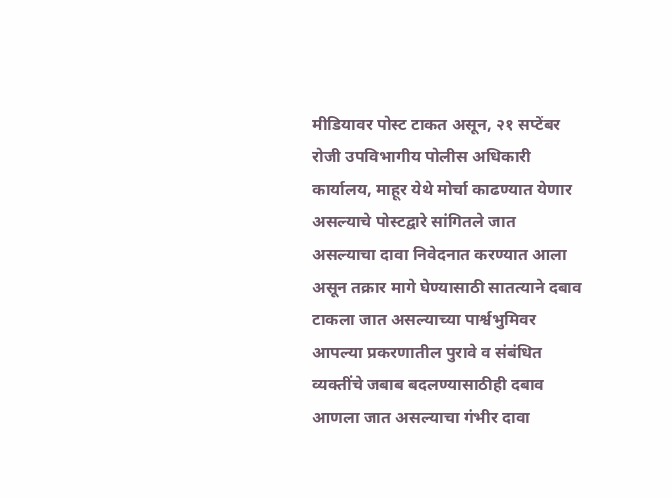मीडियावर पोस्ट टाकत असून, २१ सप्टेंबर रोजी उपविभागीय पोलीस अधिकारी कार्यालय, माहूर येथे मोर्चा काढण्यात येणार असल्याचे पोस्टद्वारे सांगितले जात असल्याचा दावा निवेदनात करण्यात आला असून तक्रार मागे घेण्यासाठी सातत्याने दबाव टाकला जात असल्याच्या पार्श्वभुमिवर आपल्या प्रकरणातील पुरावे व संबंधित व्यक्तींचे जबाब बदलण्यासाठीही दबाव आणला जात असल्याचा गंभीर दावा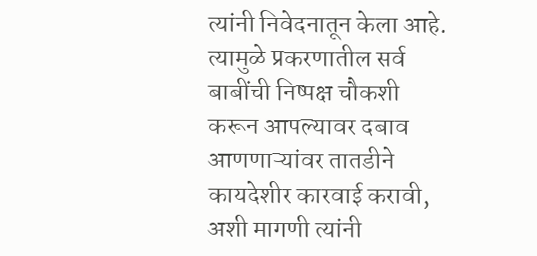त्यांनी निवेदनातून केला आहे. त्यामुळे प्रकरणातील सर्व बाबींची निष्पक्ष चौकशी करून आपल्यावर दबाव आणणाऱ्यांवर तातडीने कायदेशीर कारवाई करावी, अशी मागणी त्यांनी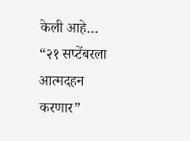केली आहे…
“२१ सप्टेंबरला आत्मदहन करणार”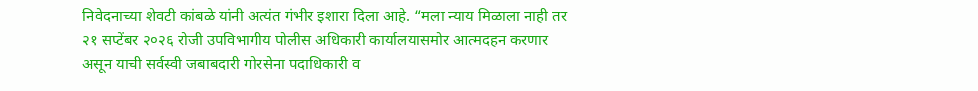निवेदनाच्या शेवटी कांबळे यांनी अत्यंत गंभीर इशारा दिला आहे. “मला न्याय मिळाला नाही तर २१ सप्टेंबर २०२६ रोजी उपविभागीय पोलीस अधिकारी कार्यालयासमोर आत्मदहन करणार असून याची सर्वस्वी जबाबदारी गोरसेना पदाधिकारी व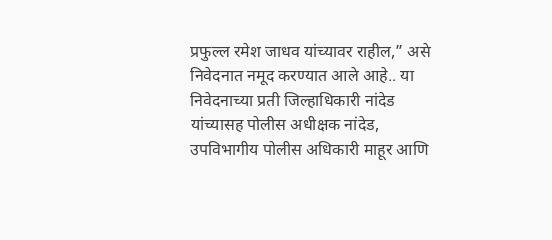प्रफुल्ल रमेश जाधव यांच्यावर राहील,” असे निवेदनात नमूद करण्यात आले आहे.. या निवेदनाच्या प्रती जिल्हाधिकारी नांदेड यांच्यासह पोलीस अधीक्षक नांदेड, उपविभागीय पोलीस अधिकारी माहूर आणि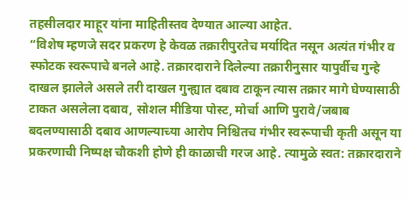तहसीलदार माहूर यांना माहितीस्तव देण्यात आल्या आहेत.
“विशेष म्हणजे सदर प्रकरण हे केवळ तक्रारीपुरतेच मर्यादित नसून अत्यंत गंभीर व स्फोटक स्वरूपाचे बनले आहे. तक्रारदाराने दिलेल्या तक्रारीनुसार यापुर्वीच गुन्हे दाखल झालेले असले तरी दाखल गुन्ह्यात दबाव टाकून त्यास तक्रार मागे घेण्यासाठी टाकत असलेला दबाव, सोशल मीडिया पोस्ट, मोर्चा आणि पुरावे/जबाब बदलण्यासाठी दबाव आणल्याच्या आरोप निश्चितच गंभीर स्वरूपाची कृती असून या प्रकरणाची निष्पक्ष चौकशी होणे ही काळाची गरज आहे. त्यामुळे स्वत: तक्रारदाराने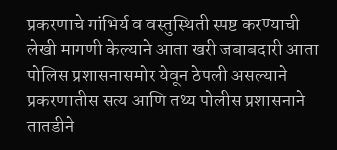प्रकरणाचे गांभिर्य व वस्तुस्थिती स्पष्ट करण्याची लेखी मागणी केल्याने आता खरी जबाबदारी आता पोलिस प्रशासनासमोर येवून ठेपली असल्याने प्रकरणातीस सत्य आणि तथ्य पोलीस प्रशासनाने तातडीने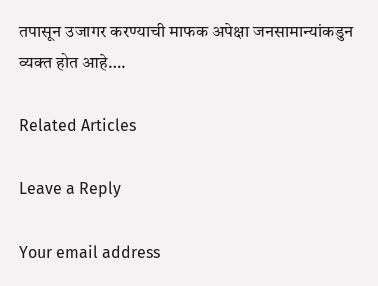तपासून उजागर करण्याची माफक अपेक्षा जनसामान्यांकडुन व्यक्त होत आहे….

Related Articles

Leave a Reply

Your email address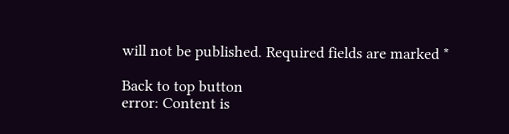will not be published. Required fields are marked *

Back to top button
error: Content is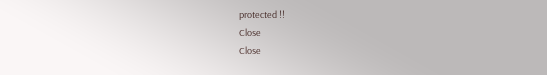protected !!
Close
Close